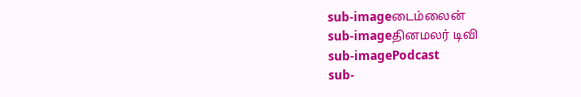sub-imageடைம்லைன்
sub-imageதினமலர் டிவி
sub-imagePodcast
sub-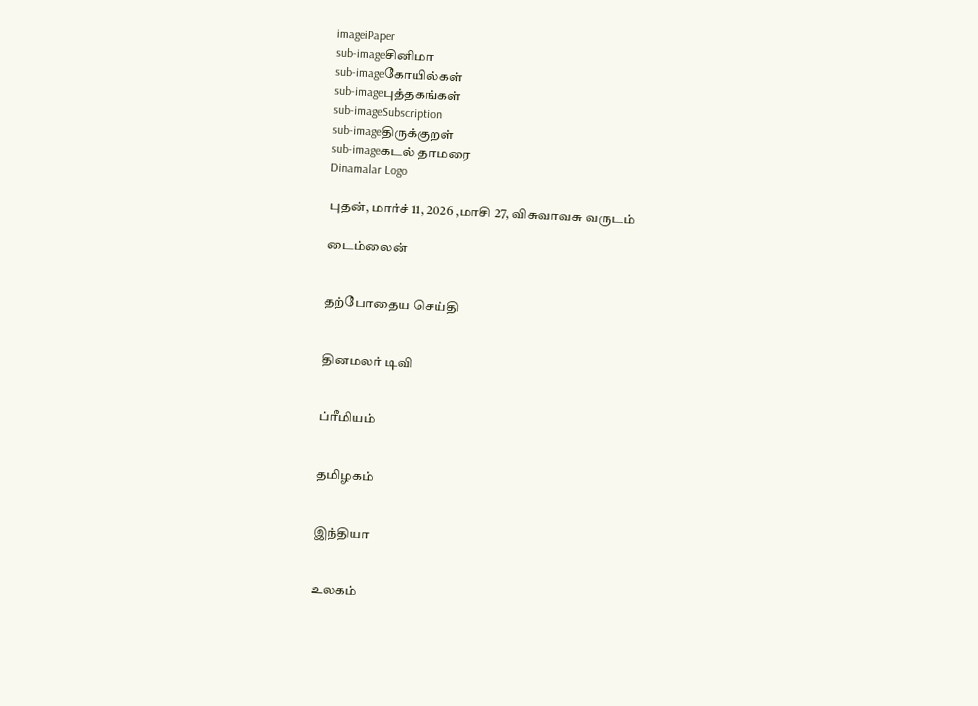imageiPaper
sub-imageசினிமா
sub-imageகோயில்கள்
sub-imageபுத்தகங்கள்
sub-imageSubscription
sub-imageதிருக்குறள்
sub-imageகடல் தாமரை
Dinamalar Logo

புதன், மார்ச் 11, 2026 ,மாசி 27, விசுவாவசு வருடம்

டைம்லைன்


தற்போதைய செய்தி


தினமலர் டிவி


ப்ரீமியம்


தமிழகம்


இந்தியா


உலகம்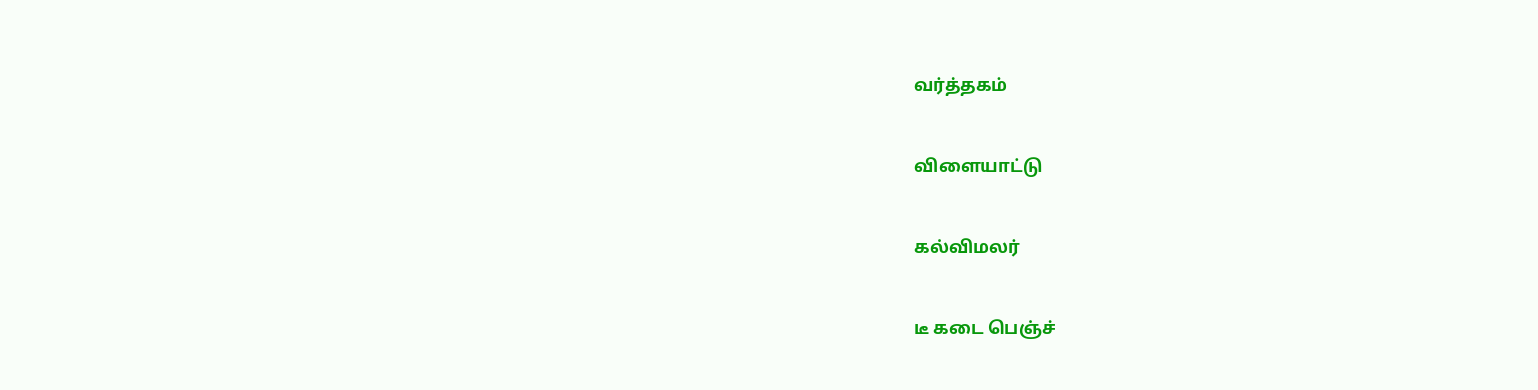வர்த்தகம்


விளையாட்டு


கல்விமலர்


டீ கடை பெஞ்ச்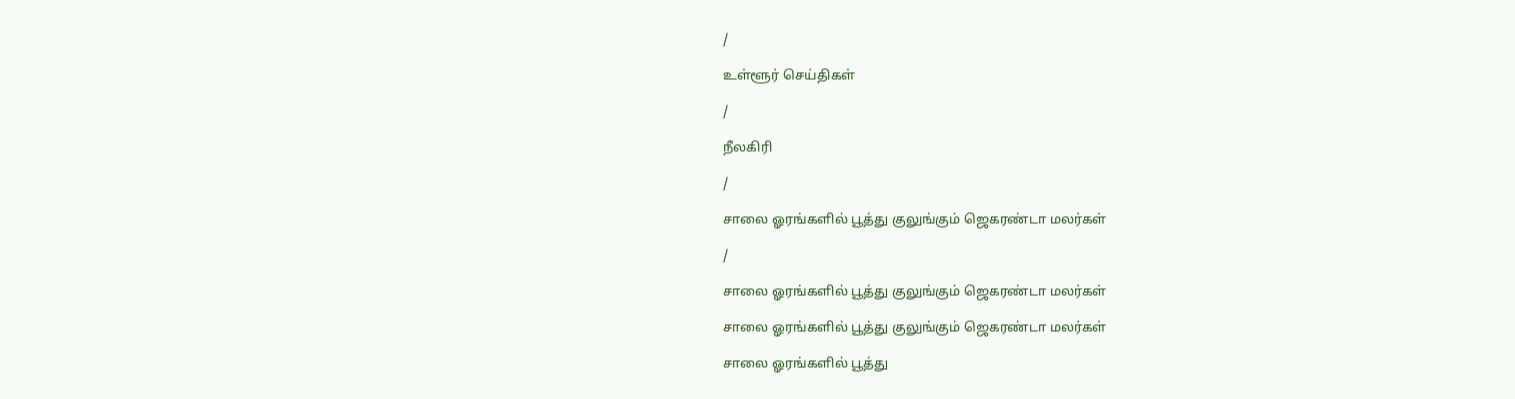/

உள்ளூர் செய்திகள்

/

நீலகிரி

/

சாலை ஓரங்களில் பூத்து குலுங்கும் ஜெகரண்டா மலர்கள்

/

சாலை ஓரங்களில் பூத்து குலுங்கும் ஜெகரண்டா மலர்கள்

சாலை ஓரங்களில் பூத்து குலுங்கும் ஜெகரண்டா மலர்கள்

சாலை ஓரங்களில் பூத்து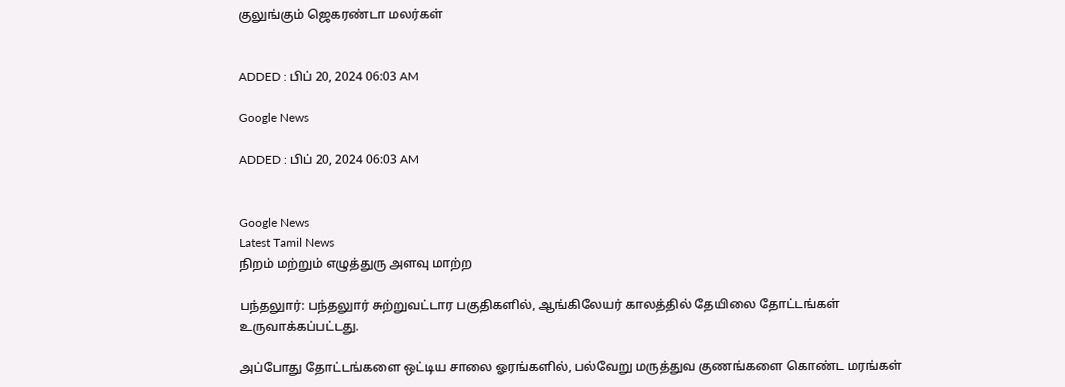குலுங்கும் ஜெகரண்டா மலர்கள்


ADDED : பிப் 20, 2024 06:03 AM

Google News

ADDED : பிப் 20, 2024 06:03 AM


Google News
Latest Tamil News
நிறம் மற்றும் எழுத்துரு அளவு மாற்ற

பந்தலுார்: பந்தலுார் சுற்றுவட்டார பகுதிகளில், ஆங்கிலேயர் காலத்தில் தேயிலை தோட்டங்கள் உருவாக்கப்பட்டது.

அப்போது தோட்டங்களை ஒட்டிய சாலை ஓரங்களில், பல்வேறு மருத்துவ குணங்களை கொண்ட மரங்கள்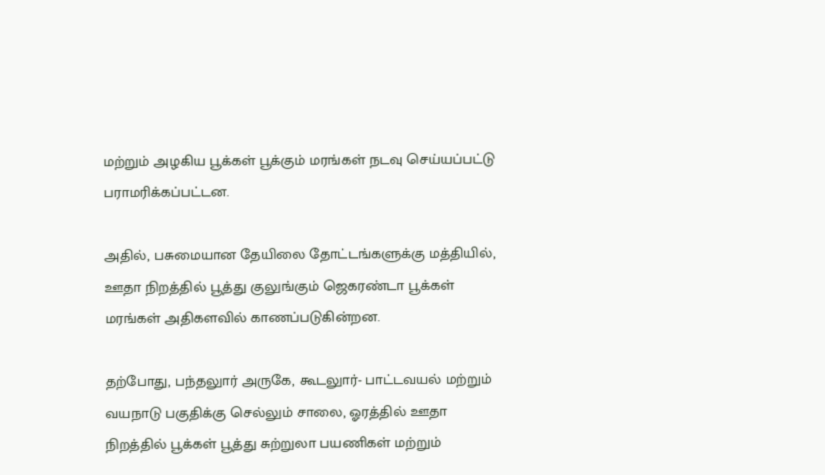மற்றும் அழகிய பூக்கள் பூக்கும் மரங்கள் நடவு செய்யப்பட்டு பராமரிக்கப்பட்டன.

அதில், பசுமையான தேயிலை தோட்டங்களுக்கு மத்தியில், ஊதா நிறத்தில் பூத்து குலுங்கும் ஜெகரண்டா பூக்கள் மரங்கள் அதிகளவில் காணப்படுகின்றன.

தற்போது, பந்தலுார் அருகே, கூடலுார்- பாட்டவயல் மற்றும் வயநாடு பகுதிக்கு செல்லும் சாலை, ஓரத்தில் ஊதா நிறத்தில் பூக்கள் பூத்து சுற்றுலா பயணிகள் மற்றும்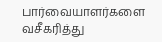பார்வையாளர்களை வசீகரித்து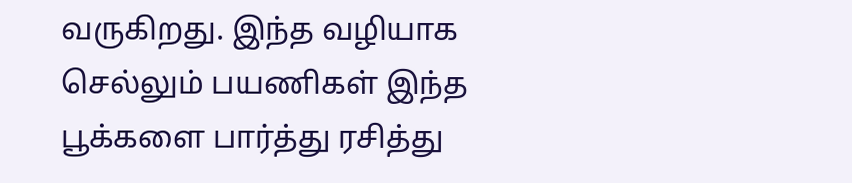வருகிறது. இந்த வழியாக செல்லும் பயணிகள் இந்த பூக்களை பார்த்து ரசித்து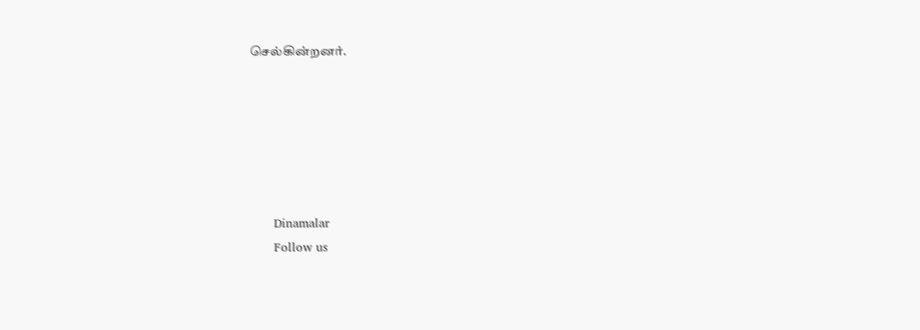செல்கின்றனர்.






      Dinamalar
      Follow us